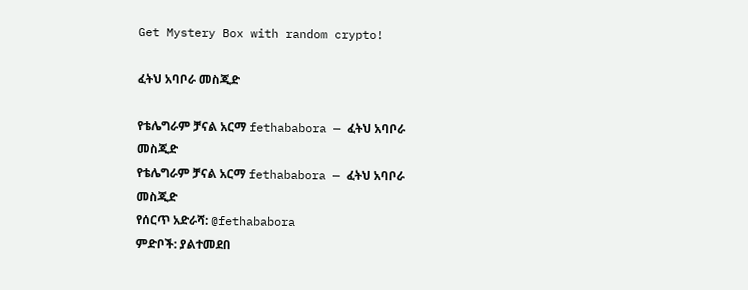Get Mystery Box with random crypto!

ፈትህ አባቦራ መስጂድ

የቴሌግራም ቻናል አርማ fethababora — ፈትህ አባቦራ መስጂድ
የቴሌግራም ቻናል አርማ fethababora — ፈትህ አባቦራ መስጂድ
የሰርጥ አድራሻ: @fethababora
ምድቦች: ያልተመደበ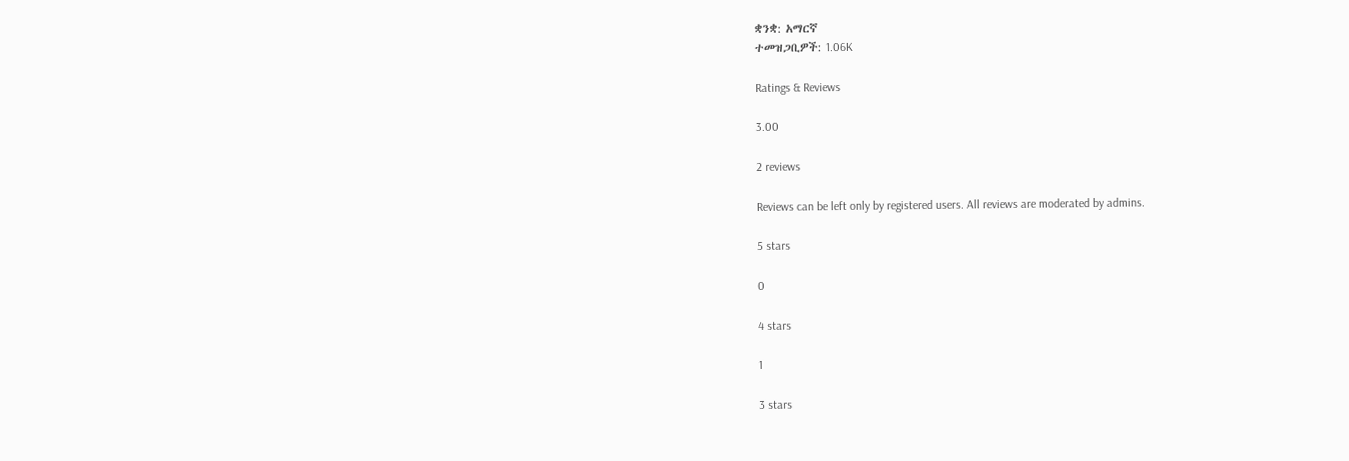ቋንቋ: አማርኛ
ተመዝጋቢዎች: 1.06K

Ratings & Reviews

3.00

2 reviews

Reviews can be left only by registered users. All reviews are moderated by admins.

5 stars

0

4 stars

1

3 stars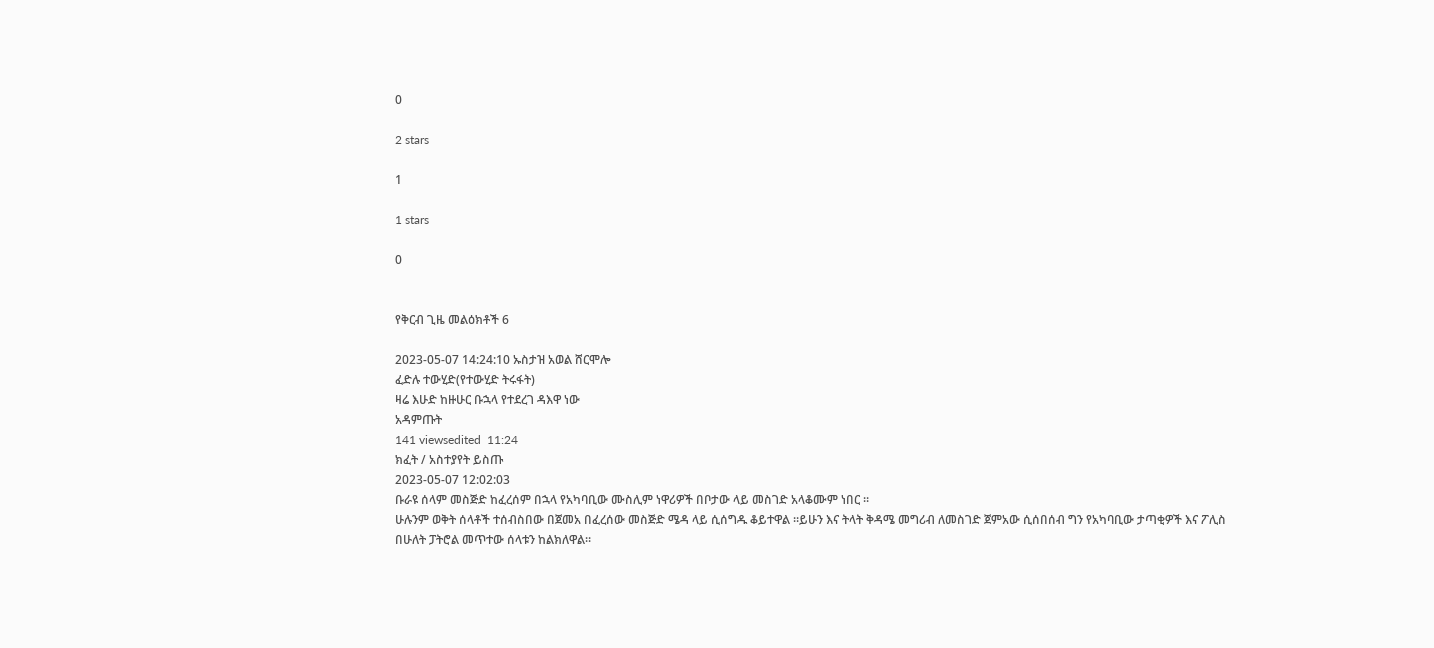0

2 stars

1

1 stars

0


የቅርብ ጊዜ መልዕክቶች 6

2023-05-07 14:24:10 ኡስታዝ አወል ሸርሞሎ
ፈድሉ ተውሂድ(የተውሂድ ትሩፋት)
ዛሬ እሁድ ከዙሁር ቡኋላ የተደረገ ዳእዋ ነው
አዳምጡት
141 viewsedited  11:24
ክፈት / አስተያየት ይስጡ
2023-05-07 12:02:03
ቡራዩ ሰላም መስጅድ ከፈረሰም በኋላ የአካባቢው ሙስሊም ነዋሪዎች በቦታው ላይ መስገድ አላቆሙም ነበር ።
ሁሉንም ወቅት ሰላቶች ተሰብስበው በጀመአ በፈረሰው መስጅድ ሜዳ ላይ ሲሰግዱ ቆይተዋል ።ይሁን እና ትላት ቅዳሜ መግሪብ ለመስገድ ጀምአው ሲሰበሰብ ግን የአካባቢው ታጣቂዎች እና ፖሊስ በሁለት ፓትሮል መጥተው ሰላቱን ከልክለዋል።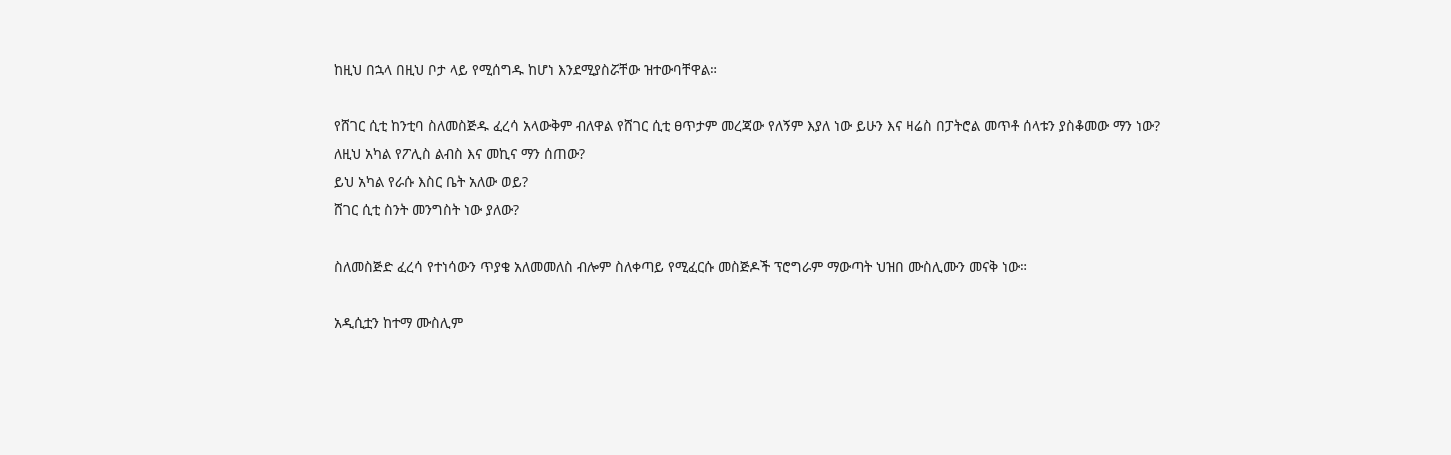ከዚህ በኋላ በዚህ ቦታ ላይ የሚሰግዱ ከሆነ እንደሚያስሯቸው ዝተውባቸዋል።

የሸገር ሲቲ ከንቲባ ስለመስጅዱ ፈረሳ አላውቅም ብለዋል የሸገር ሲቲ ፀጥታም መረጃው የለኝም እያለ ነው ይሁን እና ዛሬስ በፓትሮል መጥቶ ሰላቱን ያስቆመው ማን ነው?
ለዚህ አካል የፖሊስ ልብስ እና መኪና ማን ሰጠው?
ይህ አካል የራሱ እስር ቤት አለው ወይ?
ሸገር ሲቲ ስንት መንግስት ነው ያለው?

ስለመስጅድ ፈረሳ የተነሳውን ጥያቄ አለመመለስ ብሎም ስለቀጣይ የሚፈርሱ መስጅዶች ፕሮግራም ማውጣት ህዝበ ሙስሊሙን መናቅ ነው።

አዲሲቷን ከተማ ሙስሊም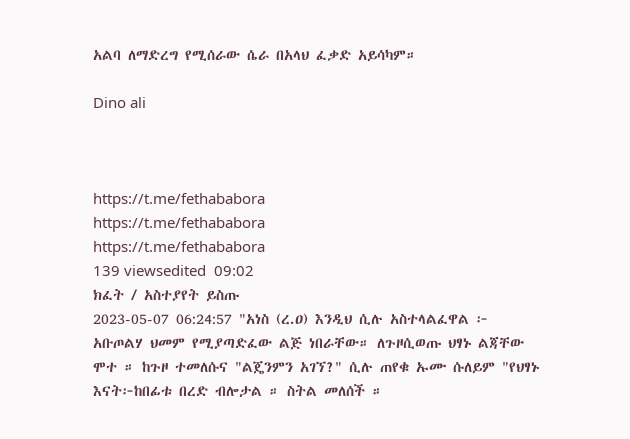አልባ ለማድረግ የሚሰራው ሴራ በአላህ ፈቃድ አይሳካም።

Dino ali



https://t.me/fethababora
https://t.me/fethababora
https://t.me/fethababora
139 viewsedited  09:02
ክፈት / አስተያየት ይስጡ
2023-05-07 06:24:57 "አነስ (ረ.ዐ) እንዲህ ሲሉ አስተላልፈዋል ፦ አቡጦልሃ ህመም የሚያጣድፈው ልጅ ነበራቸው። ለጉዞሲወጡ ህፃኑ ልጃቸው ሞተ ። ከጉዞ ተመለሱና "ልጄንምን አገኘ?" ሲሉ ጠየቁ ኡሙ ሱለይም "የህፃኑ እናት፦ከበፊቱ በረድ ብሎታል ። ስትል መለሰች ።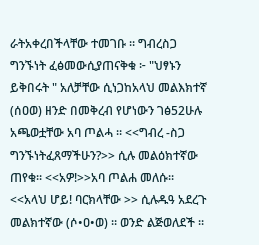ራትአቀረበችላቸው ተመገቡ ። ግብረስጋ ግንኙነት ፈፅመውሲያጠናቅቁ ፦ "ህፃኑን ይቅበሩት " አለቻቸው ሲነጋከአላህ መልእክተኛ (ሰዐወ) ዘንድ በመቅረብ የሆነውን ገፅ52ሁሉ አጫወቷቸው አባ ጦልሓ ። <<ግብረ -ስጋ ግንኙነትፈጸማችሁን?>> ሲሉ መልዕክተኛው ጠየቁ። <<አዎ!>>አባ ጦልሐ መለሱ። <<አላህ ሆይ! ባርክላቸው >> ሲሉዱዓ አደረጉ መልክተኛው (ሶ•ዐ•ወ) ። ወንድ ልጅወለደች ።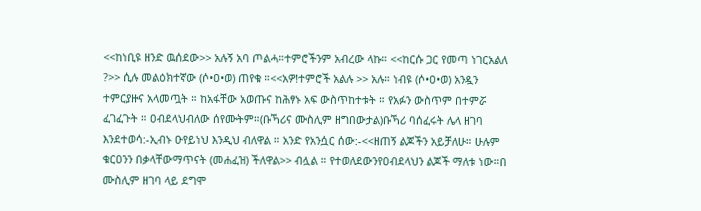<<ከነቢዩ ዘንድ ዉሰደው>> አሉኝ አባ ጦልሓ።ተምሮችንም አብረው ላኩ። <<ከርሱ ጋር የመጣ ነገርአልለ ?>> ሲሉ መልዕክተኛው (ሶ•ዐ•ወ) ጠየቁ ።<<አዎ!ተምሮች አልሉ >> አሉ። ነብዩ (ሶ•ዐ•ወ) አንዷን ተምርያዙና አላመጧት ። ከአፋቸው አወጡና ከሕፃኑ አፍ ውስጥከተቱት ። የአፉን ውስጥም በተምሯ ፈገፈጉት ። ዐብደላህብለው ሰየሙትም።(ቡኻሪና ሙስሊም ዘግበውታል)ቡኻሪ ባሰፈሩት ሌላ ዘገባ እንደተወሳ:-ኢብኑ ዑየይነህ እንዲህ ብለዋል ። አንድ የአንሷር ሰው:-<<ዘጠኝ ልጆችን አይቻለሁ። ሁሉም ቁርዐንን በቃላቸውማጥናት (መሐፈዝ) ችለዋል>> ብሏል ። የተወለደውንየዐብደላህን ልጆች ማለቱ ነው።በ ሙስሊም ዘገባ ላይ ደግሞ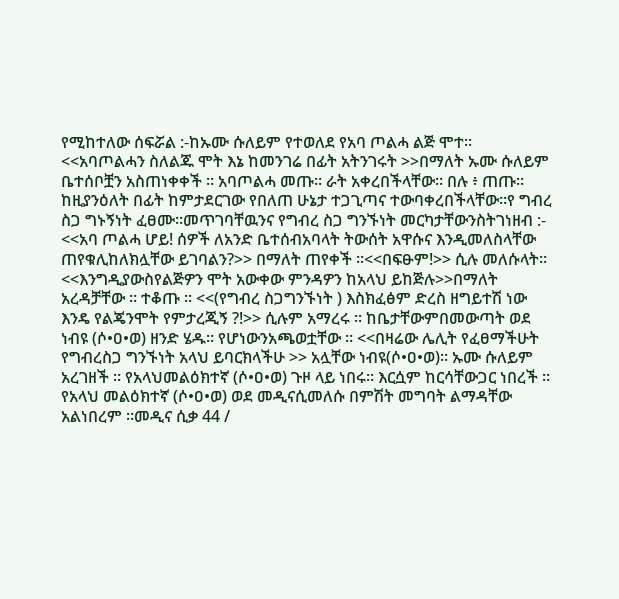የሚከተለው ሰፍሯል :-ከኡሙ ሱለይም የተወለደ የአባ ጦልሓ ልጅ ሞተ። <<አባጦልሓን ስለልጁ ሞት እኔ ከመንገሬ በፊት አትንገሩት >>በማለት ኡሙ ሱለይም ቤተሰቦቿን አስጠነቀቀች ። አባጦልሓ መጡ። ራት አቀረበችላቸው። በሉ ፥ ጠጡ። ከዚያንዕለት በፊት ከምታደርገው የበለጠ ሁኔታ ተጋጊጣና ተውባቀረበችላቸው።የ ግብረ ስጋ ግኑኝነት ፈፀሙ።መጥገባቸዉንና የግብረ ስጋ ግንኙነት መርካታቸውንስትገነዘብ :- <<አባ ጦልሓ ሆይ! ሰዎች ለአንድ ቤተሰብአባላት ትውሰት አዋሱና እንዲመለስላቸው ጠየቁሊከለክሏቸው ይገባልን?>> በማለት ጠየቀች ።<<በፍፁም!>> ሲሉ መለሱላት። <<እንግዲያውስየልጅዎን ሞት አውቀው ምንዳዎን ከአላህ ይከጅሉ>>በማለት አረዳቻቸው ። ተቆጡ ። <<(የግብረ ስጋግንኙነት ) እስክፈፅም ድረስ ዘግይተሽ ነው እንዴ የልጄንሞት የምታረጂኝ ?!>> ሲሉም አማረሩ ። ከቤታቸውምበመውጣት ወደ ነብዩ (ሶ•ዐ•ወ) ዘንድ ሄዱ። የሆነውንአጫወቷቸው ። <<በዛሬው ሌሊት የፈፀማችሁት የግብረስጋ ግንኙነት አላህ ይባርክላችሁ >> አሏቸው ነብዩ(ሶ•ዐ•ወ)። ኡሙ ሱለይም አረገዘች ። የአላህመልዕክተኛ (ሶ•ዐ•ወ) ጉዞ ላይ ነበሩ። እርሷም ከርሳቸውጋር ነበረች ። የአላህ መልዕክተኛ (ሶ•ዐ•ወ) ወደ መዲናሲመለሱ በምሽት መግባት ልማዳቸው አልነበረም ።መዲና ሲቃ 44 /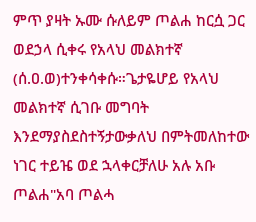ምጥ ያዛት ኡሙ ሱለይም ጦልሐ ከርሷ ጋር ወደኃላ ሲቀሩ የአላህ መልክተኛ (ሰ.ዐ.ወ)ተንቀሳቀሱ።ጌታዬሆይ የአላህ መልክተኛ ሲገቡ መግባት እንደማያስደስተኝታውቃለህ በምትመለከተው ነገር ተይዤ ወደ ኋላቀርቻለሁ አሉ አቡ ጦልሐ"አባ ጦልሓ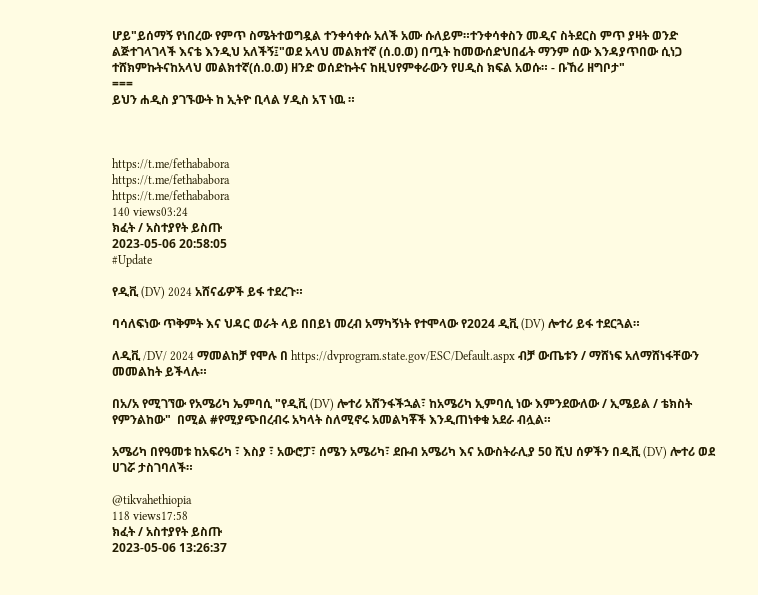ሆይ"ይሰማኝ የነበረው የምጥ ስሜትተወግዷል ተንቀሳቀሱ አለች አሙ ሱለይም።ተንቀሳቀስን መዲና ስትደርስ ምጥ ያዛት ወንድ ልጅተገላገላች እናቴ እንዲህ አለችኝ፤"ወደ አላህ መልክተኛ (ሰ.ዐ.ወ) በጧት ከመውሰድህበፊት ማንም ሰው እንዳያጥበው ሲነጋ ተሸክምኩትናከአላህ መልክተኛ(ሰ.ዐ.ወ) ዘንድ ወሰድኩትና ከዚህየምቀራውን የሀዲስ ክፍል አወሱ። - ቡኸሪ ዘግቦታ"
===
ይህን ሐዲስ ያገኙውት ከ ኢትዮ ቢላል ሃዲስ አፕ ነዉ ።



https://t.me/fethababora
https://t.me/fethababora
https://t.me/fethababora
140 views03:24
ክፈት / አስተያየት ይስጡ
2023-05-06 20:58:05
#Update

የዲቪ (DV) 2024 አሸናፊዎች ይፋ ተደረጉ።

ባሳለፍነው ጥቅምት እና ህዳር ወራት ላይ በበይነ መረብ አማካኝነት የተሞላው የ2024 ዲቪ (DV) ሎተሪ ይፋ ተደርጓል።

ለዲቪ /DV/ 2024 ማመልከቻ የሞሉ በ https://dvprogram.state.gov/ESC/Default.aspx ብቻ ውጤቱን / ማሸነፍ አለማሸነፋቸውን መመልከት ይችላሉ።

በአ/አ የሚገኘው የአሜሪካ ኤምባሲ "የዲቪ (DV) ሎተሪ አሸንፋችኋል፣ ከአሜሪካ ኢምባሲ ነው እምንደውለው / ኢሜይል / ቴክስት የምንልከው"  በሚል #የሚያጭበረብሩ አካላት ስለሚኖሩ አመልካቾች እንዲጠነቀቁ አደራ ብሏል።

አሜሪካ በየዓመቱ ከአፍሪካ ፣ እስያ ፣ አውሮፓ፣ ሰሜን አሜሪካ፣ ደቡብ አሜሪካ እና አውስትራሊያ 50 ሺህ ሰዎችን በዲቪ (DV) ሎተሪ ወደ ሀገሯ ታስገባለች።

@tikvahethiopia
118 views17:58
ክፈት / አስተያየት ይስጡ
2023-05-06 13:26:37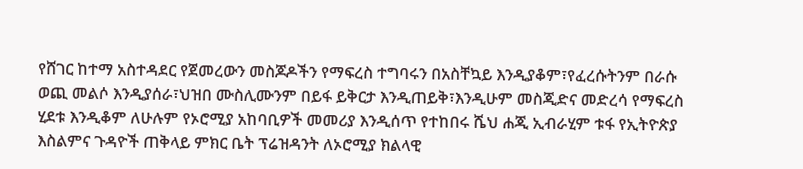የሸገር ከተማ አስተዳደር የጀመረውን መስጆዶችን የማፍረስ ተግባሩን በአስቸኳይ እንዲያቆም፣የፈረሱትንም በራሱ ወጪ መልሶ እንዲያሰራ፣ህዝበ ሙስሊሙንም በይፋ ይቅርታ እንዲጠይቅ፣እንዲሁም መስጂድና መድረሳ የማፍረስ ሂደቱ እንዲቆም ለሁሉም የኦሮሚያ አከባቢዎች መመሪያ እንዲሰጥ የተከበሩ ሼህ ሐጂ ኢብራሂም ቱፋ የኢትዮጵያ እስልምና ጉዳዮች ጠቅላይ ምክር ቤት ፕሬዝዳንት ለኦሮሚያ ክልላዊ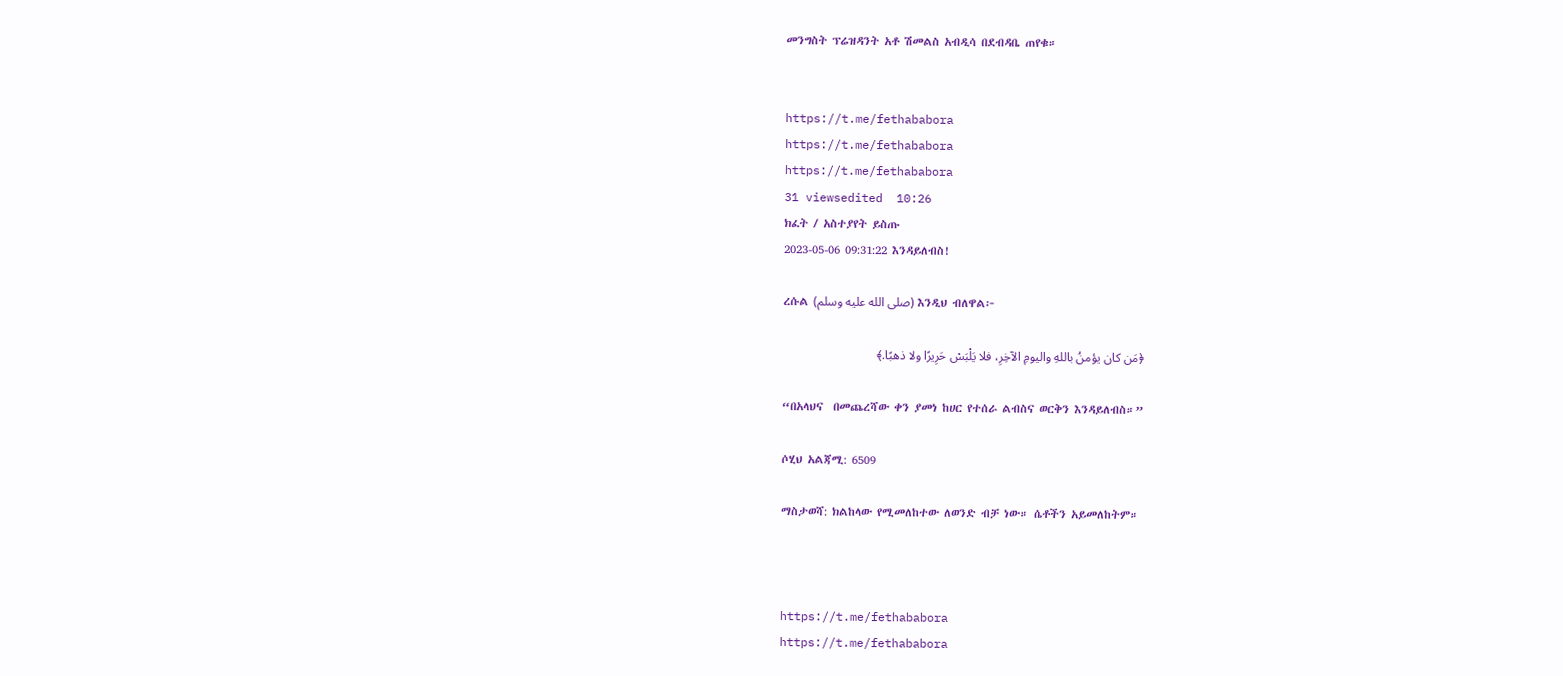መንግስት ፕሬዝዳንት አቶ ሽመልስ አብዲሳ በደብዳቤ ጠየቁ።


https://t.me/fethababora
https://t.me/fethababora
https://t.me/fethababora
31 viewsedited  10:26
ክፈት / አስተያየት ይስጡ
2023-05-06 09:31:22 እንዳይለብስ!

ረሱል (صلى الله عليه وسلم) እንዲህ ብለዋል፦

﴿مَن كان يؤمنُ باللهِ واليومِ الآخِرِ، فلا يَلْبَسْ حَرِيرًا ولا ذهبًا.﴾

“በአላህና  በመጨረሻው ቀን ያመነ ከሀር የተሰራ ልብስና ወርቅን እንዳይለብስ።”

ሶሂህ አልጃሚ: 6509

ማስታወሻ: ክልከላው የሚመለከተው ለወንድ ብቻ ነው። ሴቶችን አይመለከትም።



https://t.me/fethababora
https://t.me/fethababora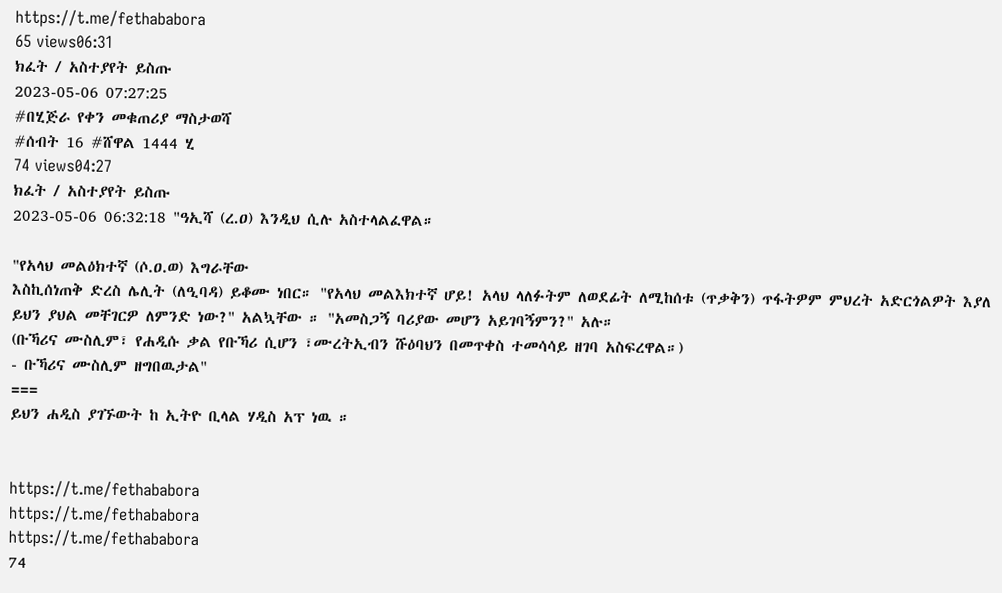https://t.me/fethababora
65 views06:31
ክፈት / አስተያየት ይስጡ
2023-05-06 07:27:25
#በሂጅራ የቀን መቁጠሪያ ማስታወሻ
#ሰብት 16 #ሸዋል 1444 ሂ
74 views04:27
ክፈት / አስተያየት ይስጡ
2023-05-06 06:32:18 "ዓኢሻ (ረ.ዐ) እንዲህ ሲሉ አስተላልፈዋል።

"የአላህ መልዕክተኛ (ሶ.ዐ.ወ) እግራቸው
እስኪሰነጠቅ ድረስ ሌሊት (ለዒባዳ) ይቆሙ ነበር። "የአላህ መልእክተኛ ሆይ! አላህ ላለፉትም ለወደፊት ለሚከሰቱ (ጥቃቅን) ጥፋትዎም ምህረት አድርጎልዎት እያለ ይህን ያህል መቸገርዎ ለምንድ ነው?" አልኳቸው ። "አመስጋኝ ባሪያው መሆን አይገባኝምን?" አሉ።
(ቡኻሪና ሙስሊም፣ የሐዲሱ ቃል የቡኻሪ ሲሆን ፣ሙረትኢብን ሹዕባህን በመጥቀስ ተመሳሳይ ዘገባ አስፍረዋል።)
- ቡኻሪና ሙስሊም ዘግበዉታል"
===
ይህን ሐዲስ ያገኙውት ከ ኢትዮ ቢላል ሃዲስ አፕ ነዉ ።


https://t.me/fethababora
https://t.me/fethababora
https://t.me/fethababora
74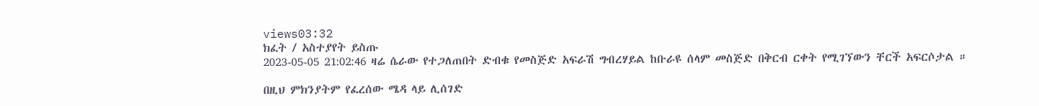views03:32
ክፈት / አስተያየት ይስጡ
2023-05-05 21:02:46 ዛሬ ሴራው የተጋለጠበት ድብቁ የመስጅድ አፍራሽ ግብረሃይል ከቡራዩ ሰላም መስጅድ በቅርብ ርቀት የሚገኘውን ቸርች አፍርሶታል ።

በዚህ ምክንያትም የፈረሰው ሜዳ ላይ ሊሰገድ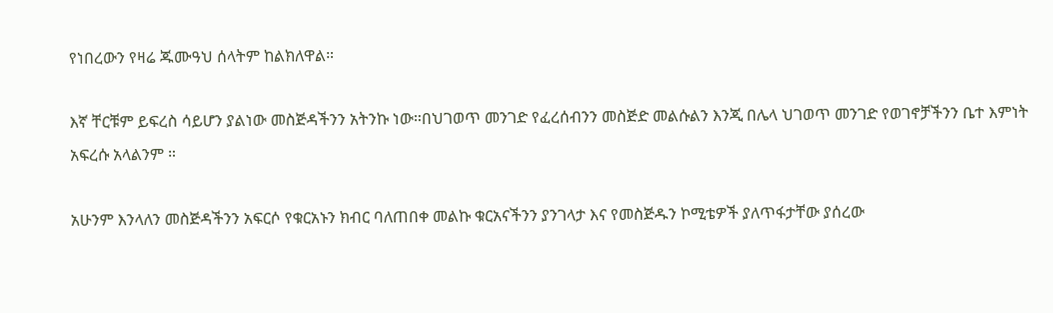የነበረውን የዛሬ ጁሙዓህ ሰላትም ከልክለዋል።

እኛ ቸርቹም ይፍረስ ሳይሆን ያልነው መስጅዳችንን አትንኩ ነው።በህገወጥ መንገድ የፈረሰብንን መስጅድ መልሱልን እንጂ በሌላ ህገወጥ መንገድ የወገኖቻችንን ቤተ እምነት አፍረሱ አላልንም ።

አሁንም እንላለን መስጅዳችንን አፍርሶ የቁርአኑን ክብር ባለጠበቀ መልኩ ቁርአናችንን ያንገላታ እና የመስጅዱን ኮሚቴዎች ያለጥፋታቸው ያሰረው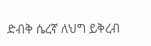ድብቅ ሴረኛ ለህግ ይቅረብ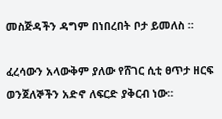መስጅዳችን ዳግም በነበረበት ቦታ ይመለስ ።

ፈረሳውን አላውቅም ያለው የሸገር ሲቲ ፀጥታ ዘርፍ ወንጀለኞችን አድኖ ለፍርድ ያቅርብ ነው።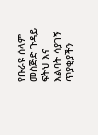የቡራዩ ሰላም መስጅድ ጉዳይ ፍትህ እና እልባት ሳያገኝ ጥያቂያችን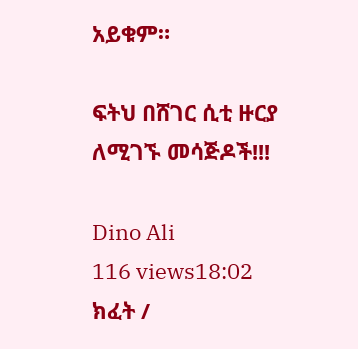አይቁም።

ፍትህ በሸገር ሲቲ ዙርያ ለሚገኙ መሳጅዶች!!!

Dino Ali
116 views18:02
ክፈት /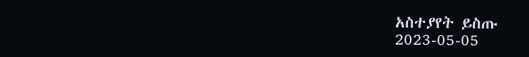አስተያየት ይስጡ
2023-05-05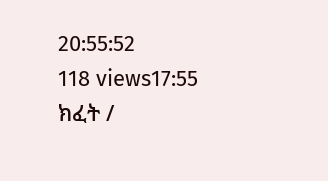20:55:52
118 views17:55
ክፈት /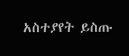አስተያየት ይስጡ